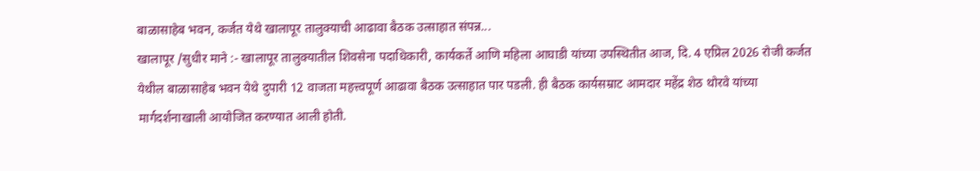बाळासाहेब भवन, कर्जत येथे खालापूर तालुक्याची आढावा बैठक उत्साहात संपन्न...
खालापूर /सुधीर माने :- खालापूर तालुक्यातील शिवसेना पदाधिकारी, कार्यकर्ते आणि महिला आघाडी यांच्या उपस्थितीत आज, दि. 4 एप्रिल 2026 रोजी कर्जत येथील बाळासाहेब भवन येथे दुपारी 12 वाजता महत्त्वपूर्ण आढावा बैठक उत्साहात पार पडली. ही बैठक कार्यसम्राट आमदार महेंद्र शेठ थोरवे यांच्या मार्गदर्शनाखाली आयोजित करण्यात आली होती.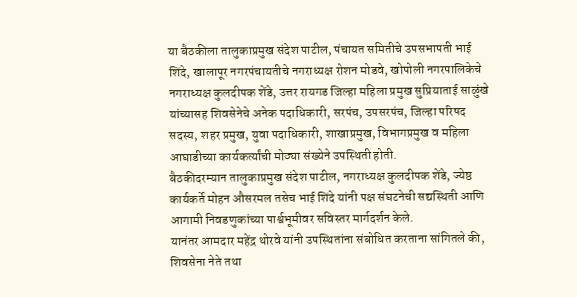या बैठकीला तालुकाप्रमुख संदेश पाटील, पंचायत समितीचे उपसभापती भाई शिंदे, खालापूर नगरपंचायतीचे नगराध्यक्ष रोशन मोडवे, खोपोली नगरपालिकेचे नगराध्यक्ष कुलदीपक शेंडे, उत्तर रायगड जिल्हा महिला प्रमुख सुप्रियाताई साळुंखे यांच्यासह शिवसेनेचे अनेक पदाधिकारी, सरपंच, उपसरपंच, जिल्हा परिषद सदस्य, शहर प्रमुख, युवा पदाधिकारी, शाखाप्रमुख, विभागप्रमुख व महिला आघाडीच्या कार्यकर्त्यांची मोठ्या संख्येने उपस्थिती होती.
बैठकीदरम्यान तालुकाप्रमुख संदेश पाटील, नगराध्यक्ष कुलदीपक शेंडे, ज्येष्ठ कार्यकर्ते मोहन औसरमल तसेच भाई शिंदे यांनी पक्ष संघटनेची सद्यस्थिती आणि आगामी निवडणुकांच्या पार्श्वभूमीवर सविस्तर मार्गदर्शन केले.
यानंतर आमदार महेंद्र थोरवे यांनी उपस्थितांना संबोधित करताना सांगितले की, शिवसेना नेते तथा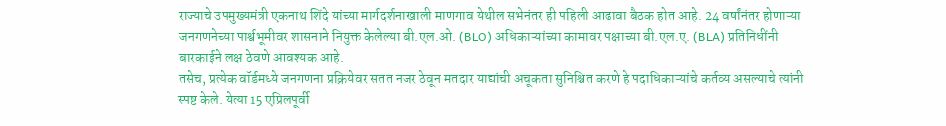राज्याचे उपमुख्यमंत्री एकनाथ शिंदे यांच्या मार्गदर्शनाखाली माणगाव येथील सभेनंतर ही पहिली आढावा बैठक होत आहे. 24 वर्षांनंतर होणाऱ्या जनगणनेच्या पार्श्वभूमीवर शासनाने नियुक्त केलेल्या बी.एल.ओ. (BLO) अधिकाऱ्यांच्या कामावर पक्षाच्या बी.एल.ए. (BLA) प्रतिनिधींनी बारकाईने लक्ष ठेवणे आवश्यक आहे.
तसेच, प्रत्येक वॉर्डमध्ये जनगणना प्रक्रियेवर सतत नजर ठेवून मतदार याद्यांची अचूकता सुनिश्चित करणे हे पदाधिकाऱ्यांचे कर्तव्य असल्याचे त्यांनी स्पष्ट केले. येत्या 15 एप्रिलपूर्वी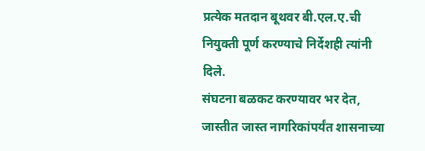प्रत्येक मतदान बूथवर बी.एल.ए.ची नियुक्ती पूर्ण करण्याचे निर्देशही त्यांनी दिले.
संघटना बळकट करण्यावर भर देत, जास्तीत जास्त नागरिकांपर्यंत शासनाच्या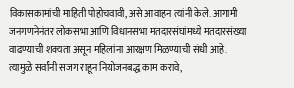विकासकामांची माहिती पोहोचवावी, असे आवाहन त्यांनी केले. आगामी जनगणनेनंतर लोकसभा आणि विधानसभा मतदारसंघांमध्ये मतदारसंख्या वाढण्याची शक्यता असून महिलांना आरक्षण मिळण्याची संधी आहे. त्यामुळे सर्वांनी सजग राहून नियोजनबद्ध काम करावे,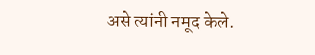असे त्यांनी नमूद केले.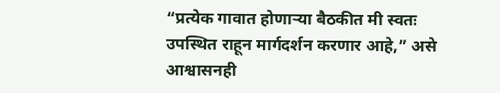“प्रत्येक गावात होणाऱ्या बैठकीत मी स्वतः उपस्थित राहून मार्गदर्शन करणार आहे,” असे आश्वासनही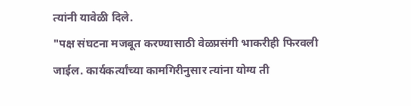त्यांनी यावेळी दिले.
"पक्ष संघटना मजबूत करण्यासाठी वेळप्रसंगी भाकरीही फिरवली जाईल. कार्यकर्त्यांच्या कामगिरीनुसार त्यांना योग्य ती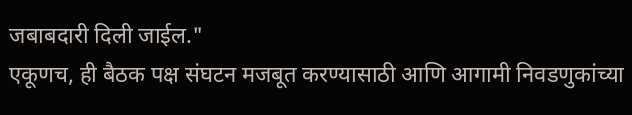जबाबदारी दिली जाईल."
एकूणच, ही बैठक पक्ष संघटन मजबूत करण्यासाठी आणि आगामी निवडणुकांच्या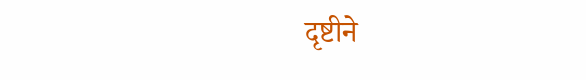दृष्टीने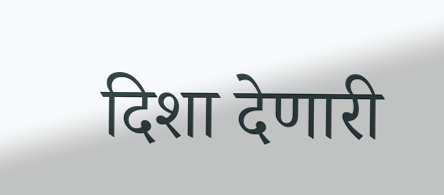दिशा देणारी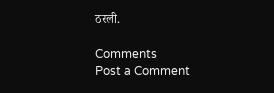ठरली.

Comments
Post a Comment